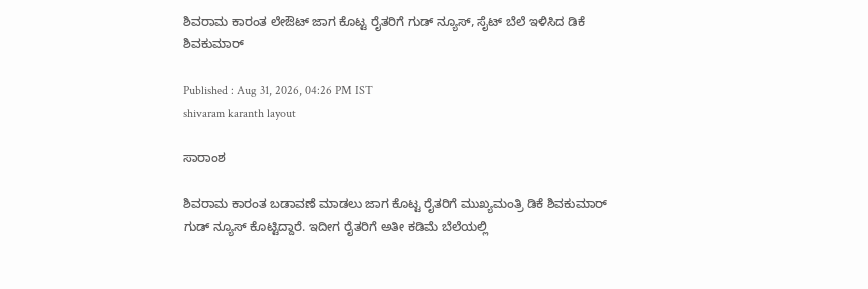ಶಿವರಾಮ ಕಾರಂತ ಲೇಔಟ್ ಜಾಗ ಕೊಟ್ಟ ರೈತರಿಗೆ ಗುಡ್ ನ್ಯೂಸ್, ಸೈಟ್ ಬೆಲೆ ಇಳಿಸಿದ ಡಿಕೆ ಶಿವಕುಮಾರ್

Published : Aug 31, 2026, 04:26 PM IST
shivaram karanth layout

ಸಾರಾಂಶ

ಶಿವರಾಮ ಕಾರಂತ ಬಡಾವಣೆ ಮಾಡಲು ಜಾಗ ಕೊಟ್ಟ ರೈತರಿಗೆ ಮುಖ್ಯಮಂತ್ರಿ ಡಿಕೆ ಶಿವಕುಮಾರ್ ಗುಡ್ ನ್ಯೂಸ್ ಕೊಟ್ಟಿದ್ದಾರೆ. ಇದೀಗ ರೈತರಿಗೆ ಅತೀ ಕಡಿಮೆ ಬೆಲೆಯಲ್ಲಿ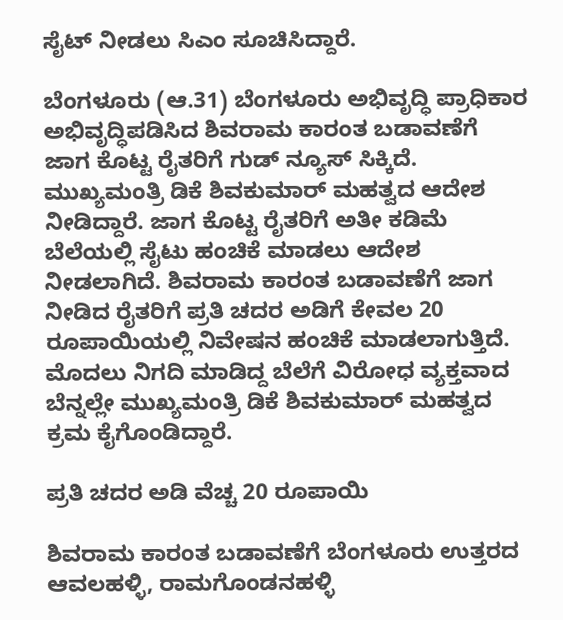ಸೈಟ್ ನೀಡಲು ಸಿಎಂ ಸೂಚಿಸಿದ್ದಾರೆ.

ಬೆಂಗಳೂರು (ಆ.31) ಬೆಂಗಳೂರು ಅಭಿವೃದ್ಧಿ ಪ್ರಾಧಿಕಾರ ಅಭಿವೃದ್ಧಿಪಡಿಸಿದ ಶಿವರಾಮ ಕಾರಂತ ಬಡಾವಣೆಗೆ ಜಾಗ ಕೊಟ್ಟ ರೈತರಿಗೆ ಗುಡ್ ನ್ಯೂಸ್ ಸಿಕ್ಕಿದೆ. ಮುಖ್ಯಮಂತ್ರಿ ಡಿಕೆ ಶಿವಕುಮಾರ್ ಮಹತ್ವದ ಆದೇಶ ನೀಡಿದ್ದಾರೆ. ಜಾಗ ಕೊಟ್ಟ ರೈತರಿಗೆ ಅತೀ ಕಡಿಮೆ ಬೆಲೆಯಲ್ಲಿ ಸೈಟು ಹಂಚಿಕೆ ಮಾಡಲು ಆದೇಶ ನೀಡಲಾಗಿದೆ. ಶಿವರಾಮ ಕಾರಂತ ಬಡಾವಣೆಗೆ ಜಾಗ ನೀಡಿದ ರೈತರಿಗೆ ಪ್ರತಿ ಚದರ ಅಡಿಗೆ ಕೇವಲ 20 ರೂಪಾಯಿಯಲ್ಲಿ ನಿವೇಷನ ಹಂಚಿಕೆ ಮಾಡಲಾಗುತ್ತಿದೆ. ಮೊದಲು ನಿಗದಿ ಮಾಡಿದ್ದ ಬೆಲೆಗೆ ವಿರೋಧ ವ್ಯಕ್ತವಾದ ಬೆನ್ನಲ್ಲೇ ಮುಖ್ಯಮಂತ್ರಿ ಡಿಕೆ ಶಿವಕುಮಾರ್ ಮಹತ್ವದ ಕ್ರಮ ಕೈಗೊಂಡಿದ್ದಾರೆ.

ಪ್ರತಿ ಚದರ ಅಡಿ ವೆಚ್ಚ 20 ರೂಪಾಯಿ

ಶಿವರಾಮ ಕಾರಂತ ಬಡಾವಣೆಗೆ ಬೆಂಗಳೂರು ಉತ್ತರದ ಆವಲಹಳ್ಳಿ, ರಾಮಗೊಂಡನಹಳ್ಳಿ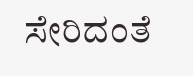ಸೇರಿದಂತೆ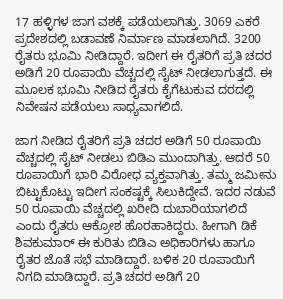17 ಹಳ್ಳಿಗಳ ಜಾಗ ವಶಕ್ಕೆ ಪಡೆಯಲಾಗಿತ್ತು. 3069 ಎಕರೆ ಪ್ರದೇಶದಲ್ಲಿ ಬಡಾವಣೆ ನಿರ್ಮಾಣ ಮಾಡಲಾಗಿದೆ. 3200 ರೈತರು ಭೂಮಿ ನೀಡಿದ್ದಾರೆ. ಇದೀಗ ಈ ರೈತರಿಗೆ ಪ್ರತಿ ಚದರ ಅಡಿಗೆ 20 ರೂಪಾಯಿ ವೆಚ್ಚದಲ್ಲಿ ಸೈಟ್ ನೀಡಲಾಗುತ್ತದೆ. ಈ ಮೂಲಕ ಭೂಮಿ ನೀಡಿದ ರೈತರು ಕೈಗೆಟುಕುವ ದರದಲ್ಲಿ ನಿವೇಷನ ಪಡೆಯಲು ಸಾಧ್ಯವಾಗಲಿದೆ.

ಜಾಗ ನೀಡಿದ ರೈತರಿಗೆ ಪ್ರತಿ ಚದರ ಅಡಿಗೆ 50 ರೂಪಾಯಿ ವೆಚ್ಚದಲ್ಲಿ ಸೈಟ್ ನೀಡಲು ಬಿಡಿಎ ಮುಂದಾಗಿತ್ತು. ಆದರೆ 50 ರೂಪಾಯಿಗೆ ಭಾರಿ ವಿರೋಧ ವ್ಯಕ್ತವಾಗಿತ್ತು. ತಮ್ಮ ಜಮೀನು ಬಿಟ್ಟುಕೊಟ್ಟು ಇದೀಗ ಸಂಕಷ್ಟಕ್ಕೆ ಸಿಲುಕಿದ್ದೇವೆ. ಇದರ ನಡುವೆ 50 ರೂಪಾಯಿ ವೆಚ್ಚದಲ್ಲಿ ಖರೀದಿ ದುಬಾರಿಯಾಗಲಿದೆ ಎಂದು ರೈತರು ಆಕ್ರೋಶ ಹೊರಹಾಕಿದ್ದರು. ಹೀಗಾಗಿ ಡಿಕೆ ಶಿವಕುಮಾರ್ ಈ ಕುರಿತು ಬಿಡಿಎ ಅಧಿಕಾರಿಗಳು ಹಾಗೂ ರೈತರ ಜೊತೆ ಸಭೆ ಮಾಡಿದ್ದಾರೆ. ಬಳಿಕ 20 ರೂಪಾಯಿಗೆ ನಿಗದಿ ಮಾಡಿದ್ದಾರೆ. ಪ್ರತಿ ಚದರ ಅಡಿಗೆ 20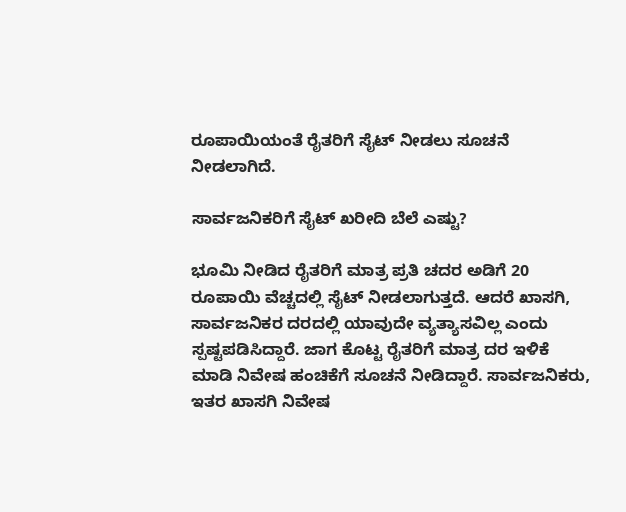ರೂಪಾಯಿಯಂತೆ ರೈತರಿಗೆ ಸೈಟ್ ನೀಡಲು ಸೂಚನೆ ನೀಡಲಾಗಿದೆ.

ಸಾರ್ವಜನಿಕರಿಗೆ ಸೈಟ್ ಖರೀದಿ ಬೆಲೆ ಎಷ್ಟು?

ಭೂಮಿ ನೀಡಿದ ರೈತರಿಗೆ ಮಾತ್ರ ಪ್ರತಿ ಚದರ ಅಡಿಗೆ 20 ರೂಪಾಯಿ ವೆಚ್ಚದಲ್ಲಿ ಸೈಟ್ ನೀಡಲಾಗುತ್ತದೆ. ಆದರೆ ಖಾಸಗಿ, ಸಾರ್ವಜನಿಕರ ದರದಲ್ಲಿ ಯಾವುದೇ ವ್ಯತ್ಯಾಸವಿಲ್ಲ ಎಂದು ಸ್ಪಷ್ಟಪಡಿಸಿದ್ದಾರೆ. ಜಾಗ ಕೊಟ್ಟ ರೈತರಿಗೆ ಮಾತ್ರ ದರ ಇಳಿಕೆ ಮಾಡಿ ನಿವೇಷ ಹಂಚಿಕೆಗೆ ಸೂಚನೆ ನೀಡಿದ್ದಾರೆ. ಸಾರ್ವಜನಿಕರು, ಇತರ ಖಾಸಗಿ ನಿವೇಷ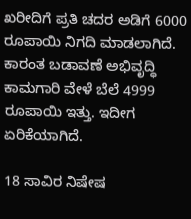ಖರೀದಿಗೆ ಪ್ರತಿ ಚದರ ಅಡಿಗೆ 6000 ರೂಪಾಯಿ ನಿಗದಿ ಮಾಡಲಾಗಿದೆ. ಕಾರಂತ ಬಡಾವಣೆ ಅಭಿವೃದ್ಧಿ ಕಾಮಗಾರಿ ವೇಳೆ ಬೆಲೆ 4999 ರೂಪಾಯಿ ಇತ್ತು. ಇದೀಗ ಏರಿಕೆಯಾಗಿದೆ.

18 ಸಾವಿರ ನಿಷೇಷ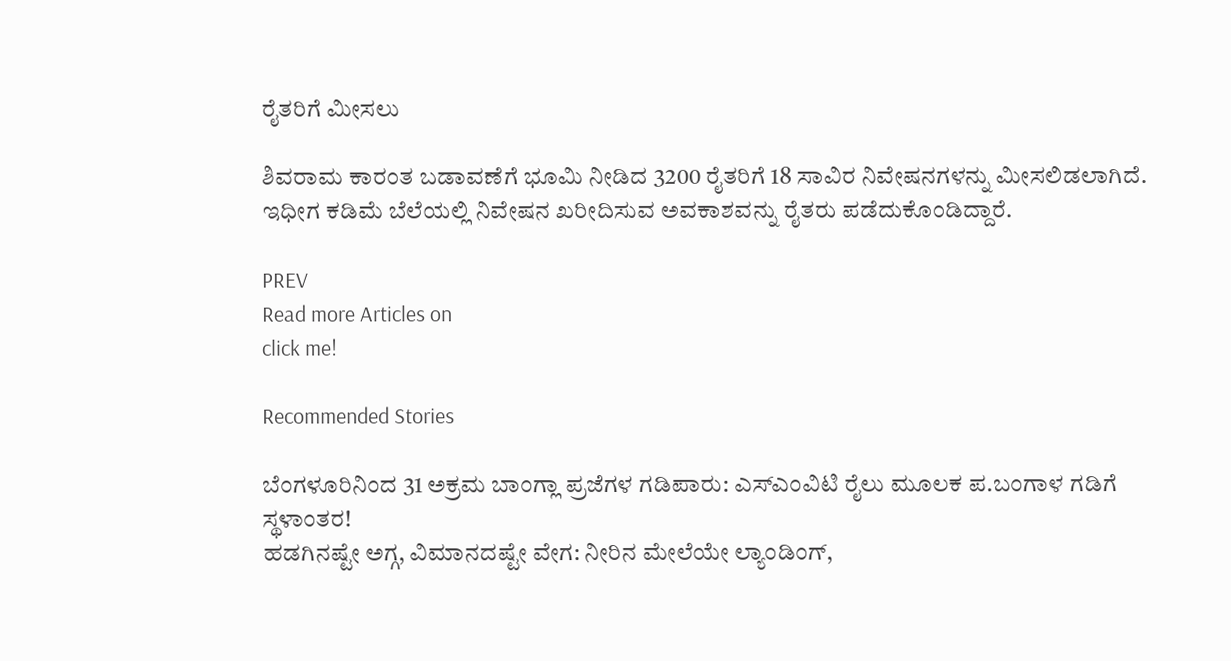ರೈತರಿಗೆ ಮೀಸಲು

ಶಿವರಾಮ ಕಾರಂತ ಬಡಾವಣೆಗೆ ಭೂಮಿ ನೀಡಿದ 3200 ರೈತರಿಗೆ 18 ಸಾವಿರ ನಿವೇಷನಗಳನ್ನು ಮೀಸಲಿಡಲಾಗಿದೆ. ಇಧೀಗ ಕಡಿಮೆ ಬೆಲೆಯಲ್ಲಿ ನಿವೇಷನ ಖರೀದಿಸುವ ಅವಕಾಶವನ್ನು ರೈತರು ಪಡೆದುಕೊಂಡಿದ್ದಾರೆ.

PREV
Read more Articles on
click me!

Recommended Stories

ಬೆಂಗಳೂರಿನಿಂದ 31 ಅಕ್ರಮ ಬಾಂಗ್ಲಾ ಪ್ರಜೆಗಳ ಗಡಿಪಾರು: ಎಸ್‌ಎಂವಿಟಿ ರೈಲು ಮೂಲಕ ಪ.ಬಂಗಾಳ ಗಡಿಗೆ ಸ್ಥಳಾಂತರ!
ಹಡಗಿನಷ್ಟೇ ಅಗ್ಗ, ವಿಮಾನದಷ್ಟೇ ವೇಗ: ನೀರಿನ ಮೇಲೆಯೇ ಲ್ಯಾಂಡಿಂಗ್,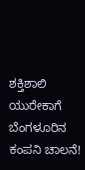ಶಕ್ತಿಶಾಲಿ ಯುರೇಕಾಗೆ ಬೆಂಗಳೂರಿನ ಕಂಪನಿ ಚಾಲನೆ!